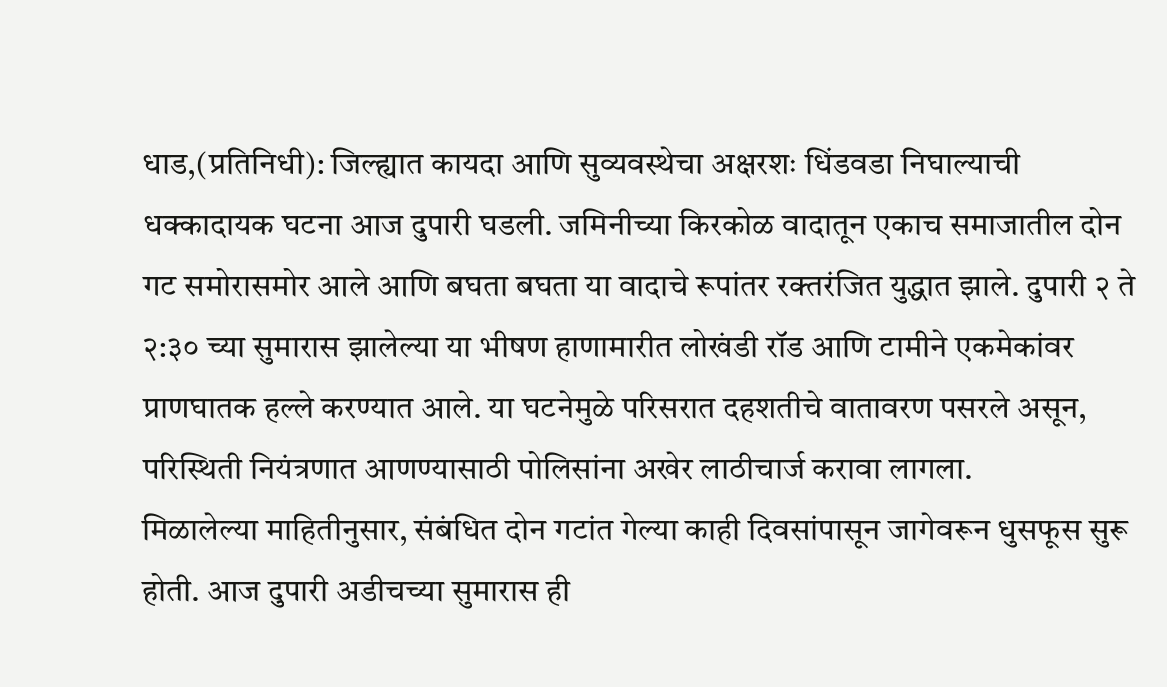धाड,(प्रतिनिधी): जिल्ह्यात कायदा आणि सुव्यवस्थेचा अक्षरशः धिंडवडा निघाल्याची धक्कादायक घटना आज दुपारी घडली. जमिनीच्या किरकोळ वादातून एकाच समाजातील दोन गट समोरासमोर आले आणि बघता बघता या वादाचे रूपांतर रक्तरंजित युद्धात झाले. दुपारी २ ते २:३० च्या सुमारास झालेल्या या भीषण हाणामारीत लोखंडी रॉड आणि टामीने एकमेकांवर प्राणघातक हल्ले करण्यात आले. या घटनेमुळे परिसरात दहशतीचे वातावरण पसरले असून, परिस्थिती नियंत्रणात आणण्यासाठी पोलिसांना अखेर लाठीचार्ज करावा लागला.
मिळालेल्या माहितीनुसार, संबंधित दोन गटांत गेल्या काही दिवसांपासून जागेवरून धुसफूस सुरू होती. आज दुपारी अडीचच्या सुमारास ही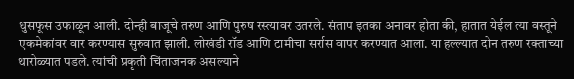धुसफूस उफाळून आली. दोन्ही बाजूचे तरुण आणि पुरुष रस्त्यावर उतरले. संताप इतका अनावर होता की, हातात येईल त्या वस्तूने एकमेकांवर वार करण्यास सुरुवात झाली. लोखंडी रॉड आणि टामीचा सर्रास वापर करण्यात आला. या हल्ल्यात दोन तरुण रक्ताच्या थारोळ्यात पडले. त्यांची प्रकृती चिंताजनक असल्याने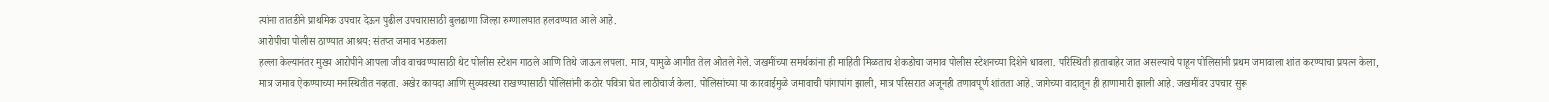त्यांना तातडीने प्राथमिक उपचार देऊन पुढील उपचारासाठी बुलढाणा जिल्हा रुग्णालयात हलवण्यात आले आहे.
आरोपीचा पोलीस ठाण्यात आश्रय: संतप्त जमाव भडकला
हल्ला केल्यानंतर मुख्य आरोपीने आपला जीव वाचवण्यासाठी थेट पोलीस स्टेशन गाठले आणि तिथे जाऊन लपला. मात्र, यामुळे आगीत तेल ओतले गेले. जखमींच्या समर्थकांना ही माहिती मिळताच शेकडोचा जमाव पोलीस स्टेशनच्या दिशेने धावला. परिस्थिती हाताबाहेर जात असल्याचे पाहून पोलिसांनी प्रथम जमावाला शांत करण्याचा प्रयत्न केला, मात्र जमाव ऐकण्याच्या मनस्थितीत नव्हता. अखेर कायदा आणि सुव्यवस्था राखण्यासाठी पोलिसांनी कठोर पवित्रा घेत लाठीचार्ज केला. पोलिसांच्या या कारवाईमुळे जमावाची पांगापांग झाली, मात्र परिसरात अजूनही तणावपूर्ण शांतता आहे. जागेच्या वादातून ही हाणामारी झाली आहे. जखमींवर उपचार सुरू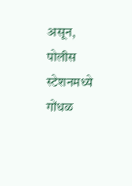असून, पोलीस स्टेशनमध्ये गोंधळ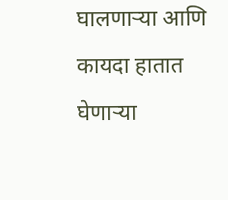घालणाऱ्या आणि कायदा हातात घेणाऱ्या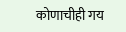कोणाचीही गय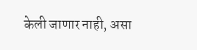केली जाणार नाही, असा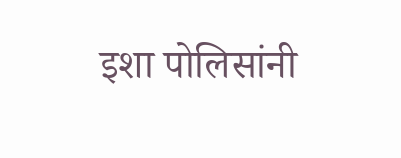इशा पोलिसांनी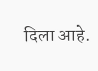दिला आहे.